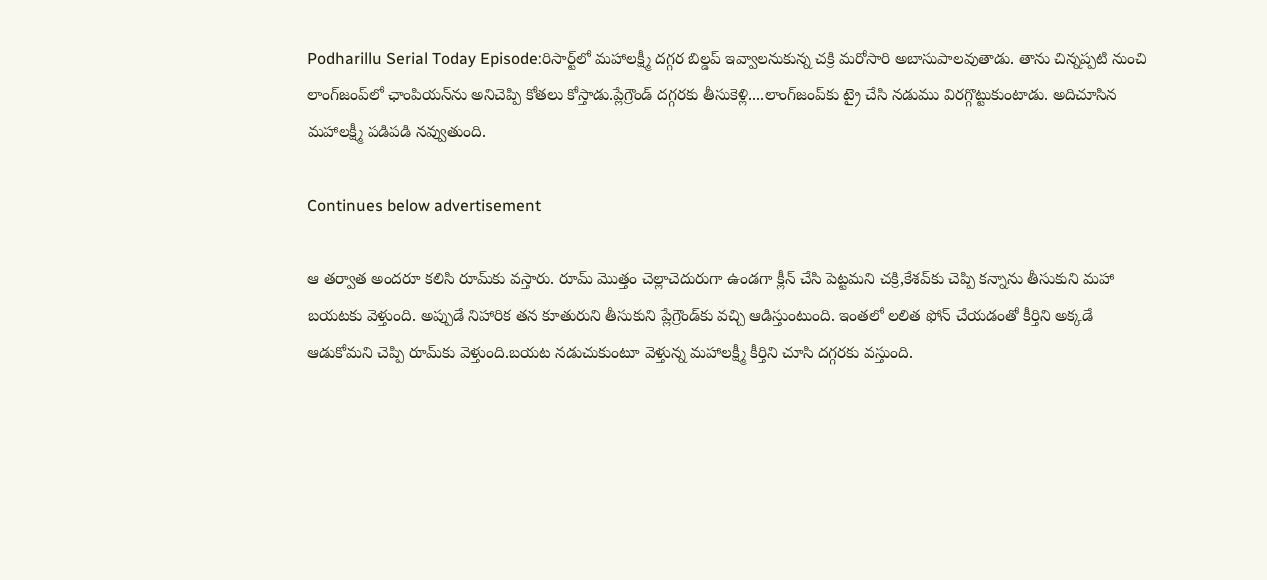Podharillu Serial Today Episode:రిసార్ట్‌లో మహాలక్ష్మీ దగ్గర బిల్డప్ ఇవ్వాలనుకున్న చక్రి మరోసారి అబాసుపాలవుతాడు. తాను చిన్నప్పటి నుంచి లాంగ్‌జంప్‌లో ఛాంపియన్‌ను అనిచెప్పి కోతలు కోస్తాడు.ప్లేగ్రౌండ్‌ దగ్గరకు తీసుకెళ్లి....లాంగ్‌జంప్‌కు ట్రై చేసి నడుము విరగ్గొట్టుకుంటాడు. అదిచూసిన మహాలక్ష్మీ పడిపడి నవ్వుతుంది.

Continues below advertisement

ఆ తర్వాత అందరూ కలిసి రూమ్‌కు వస్తారు. రూమ్‌ మొత్తం చెల్లాచెదురుగా ఉండగా క్లీన్ చేసి పెట్టమని చక్రి,కేశవ్‌కు చెప్పి కన్నాను తీసుకుని మహా బయటకు వెళ్తుంది. అప్పుడే నిహారిక తన కూతురుని తీసుకుని ప్లేగ్రౌండ్‌కు వచ్చి ఆడిస్తుంటుంది. ఇంతలో లలిత ఫోన్ చేయడంతో కీర్తిని అక్కడే ఆడుకోమని చెప్పి రూమ్‌కు వెళ్తుంది.బయట నడుచుకుంటూ వెళ్తున్న మహాలక్ష్మీ కీర్తిని చూసి దగ్గరకు వస్తుంది.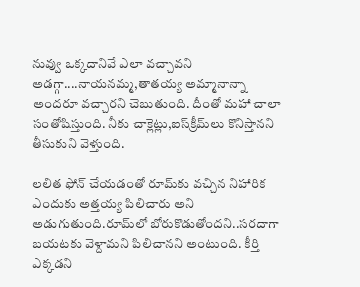నువ్వు ఒక్కదానివే ఎలా వచ్చావని అడగ్గా....నాయనమ్మ,తాతయ్య అమ్మానాన్నా అందరూ వచ్చారని చెబుతుంది. దీంతో మహా చాలా సంతోషిస్తుంది. నీకు చాక్లెట్లు,ఐస్‌క్రీమ్‌లు కొనిస్తానని తీసుకుని వెళ్తుంది.

లలిత ఫోన్ చేయడంతో రూమ్‌కు వచ్చిన నిహారిక ఎందుకు అత్తయ్య పిలిచారు అని అడుగుతుంది.రూమ్‌లో బోరుకొడుతోందని..సరదాగా బయటకు వెళ్దామని పిలిచానని అంటుంది. కీర్తి ఎక్కడని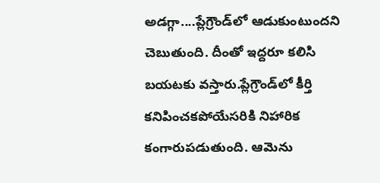అడగ్గా....ప్లేగ్రౌండ్‌లో ఆడుకుంటుందని చెబుతుంది. దీంతో ఇద్దరూ కలిసి బయటకు వస్తారు.ప్లేగ్రౌండ్‌లో కీర్తి కనిపించకపోయేసరికి నిహారిక కంగారుపడుతుంది. ఆమెను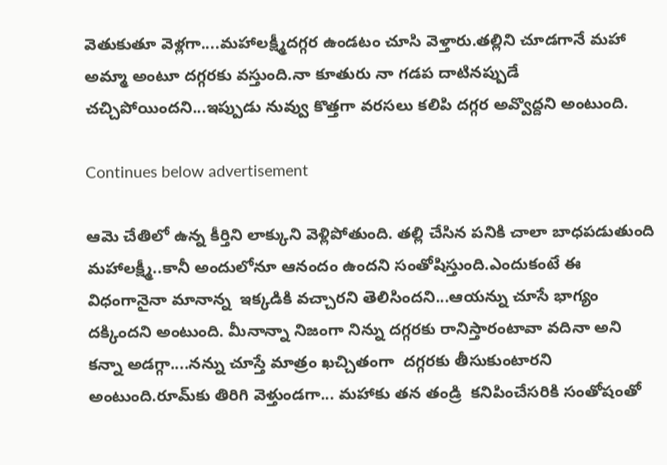వెతుకుతూ వెళ్లగా....మహాలక్ష్మీదగ్గర ఉండటం చూసి వెళ్తారు.తల్లిని చూడగానే మహా అమ్మా అంటూ దగ్గరకు వస్తుంది.నా కూతురు నా గడప దాటినప్పుడే చచ్చిపోయిందని...ఇప్పుడు నువ్వు కొత్తగా వరసలు కలిపి దగ్గర అవ్వొద్దని అంటుంది.

Continues below advertisement

ఆమె చేతిలో ఉన్న కీర్తిని లాక్కుని వెళ్లిపోతుంది. తల్లి చేసిన పనికి చాలా బాధపడుతుంది మహాలక్ష్మీ..కానీ అందులోనూ ఆనందం ఉందని సంతోషిస్తుంది.ఎందుకంటే ఈ విధంగానైనా మానాన్న  ఇక్కడికి వచ్చారని తెలిసిందని...ఆయన్ను చూసే భాగ్యం దక్కిందని అంటుంది. మీనాన్నా నిజంగా నిన్ను దగ్గరకు రానిస్తారంటావా వదినా అని కన్నా అడగ్గా....నన్ను చూస్తే మాత్రం ఖచ్చితంగా  దగ్గరకు తీసుకుంటారని అంటుంది.రూమ్‌కు తిరిగి వెళ్తుండగా... మహాకు తన తండ్రి  కనిపించేసరికి సంతోషంతో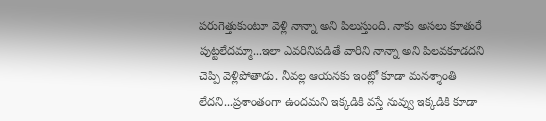పరుగెత్తుకుంటూ వెళ్లి నాన్నా అని పిలుస్తుంది. నాకు అసలు కూతురే పుట్టలేదమ్మా...ఇలా ఎవరినిపడితే వారిని నాన్నా అని పిలవకూడదని చెప్పి వెళ్లిపోతాడు. నీవల్ల ఆయనకు ఇంట్లో కూడా మనశ్శాంతి లేదని...ప్రశాంతంగా ఉందమని ఇక్కడికి వస్తే నువ్వు ఇక్కడికి కూడా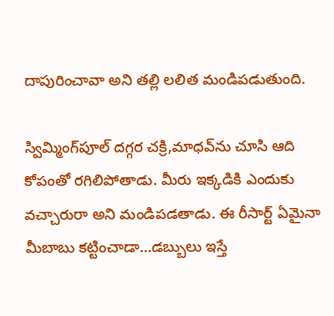దాపురించావా అని తల్లి లలిత మండిపడుతుంది.

స్విమ్మింగ్‌పూల్‌ దగ్గర చక్రి,మాధవ్‌ను చూసి ఆది కోపంతో రగిలిపోతాడు. మీరు ఇక్కడికి ఎందుకు వచ్చారురా అని మండిపడతాడు. ఈ రీసార్ట్‌ ఏమైనా మీబాబు కట్టించాడా...డబ్బులు ఇస్తే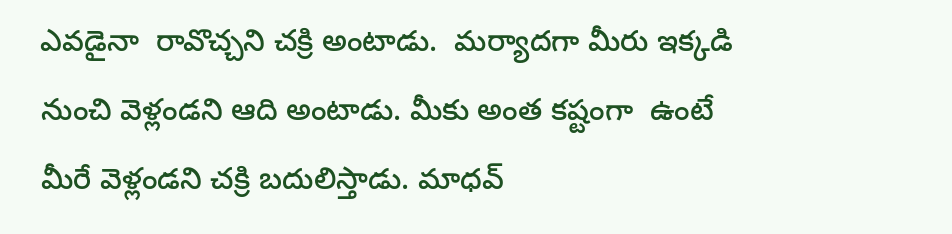ఎవడైనా  రావొచ్చని చక్రి అంటాడు.  మర్యాదగా మీరు ఇక్కడి నుంచి వెళ్లండని ఆది అంటాడు. మీకు అంత కష్టంగా  ఉంటే మీరే వెళ్లండని చక్రి బదులిస్తాడు. మాధవ్‌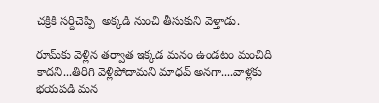చక్రికి సర్దిచెప్పి  అక్కడి నుంచి తీసుకుని వెళ్తాడు.

రూమ్‌కు వెళ్లిన తర్వాత ఇక్కడ మనం ఉండటం మంచిది కాదని...తిరిగి వెళ్లిపోదామని మాధవ్‌ అనగా....వాళ్లకు భయపడి మన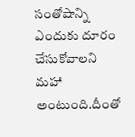సంతోషాన్ని ఎందుకు దూరం చేసుకోవాలని మహా అంటుంది.దీంతో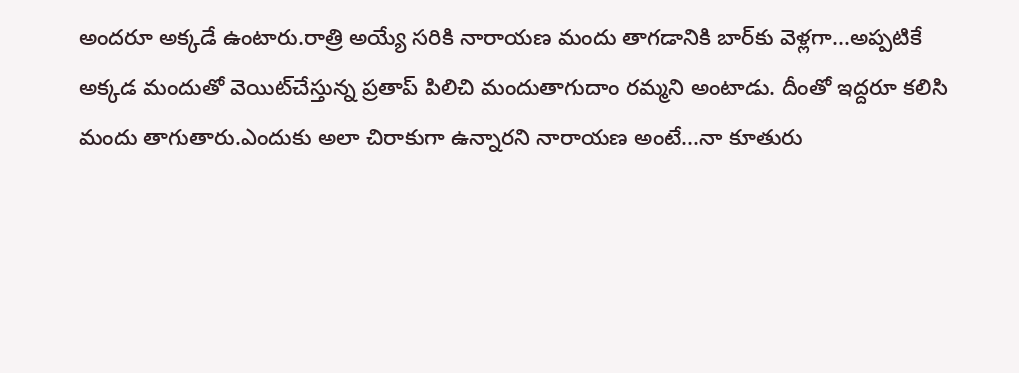అందరూ అక్కడే ఉంటారు.రాత్రి అయ్యే సరికి నారాయణ మందు తాగడానికి బార్‌కు వెళ్లగా...అప్పటికే అక్కడ మందుతో వెయిట్‌చేస్తున్న ప్రతాప్‌ పిలిచి మందుతాగుదాం రమ్మని అంటాడు. దీంతో ఇద్దరూ కలిసి మందు తాగుతారు.ఎందుకు అలా చిరాకుగా ఉన్నారని నారాయణ అంటే...నా కూతురు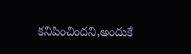కనిపించిందని,అందుకే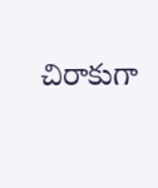చిరాకుగా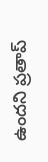ఉందని ప్రతాప్‌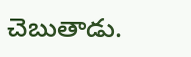చెబుతాడు.